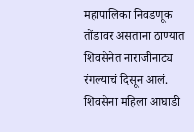महापालिका निवडणूक तोंडावर असताना ठाण्यात शिवसेनेत नाराजीनाट्य रंगल्याचं दिसून आलं. शिवसेना महिला आघाडी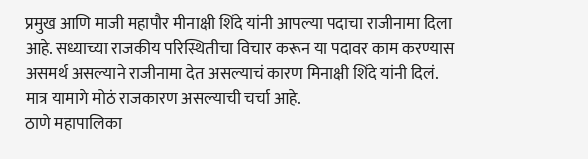प्रमुख आणि माजी महापौर मीनाक्षी शिंदे यांनी आपल्या पदाचा राजीनामा दिला आहे. सध्याच्या राजकीय परिस्थितीचा विचार करून या पदावर काम करण्यास असमर्थ असल्याने राजीनामा देत असल्याचं कारण मिनाक्षी शिंदे यांनी दिलं. मात्र यामागे मोठं राजकारण असल्याची चर्चा आहे.
ठाणे महापालिका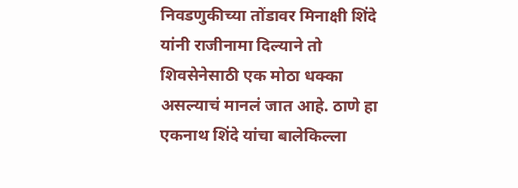निवडणुकीच्या तोंडावर मिनाक्षी शिंदे यांनी राजीनामा दिल्याने तो शिवसेनेसाठी एक मोठा धक्का असल्याचं मानलं जात आहे. ठाणे हा एकनाथ शिंदे यांचा बालेकिल्ला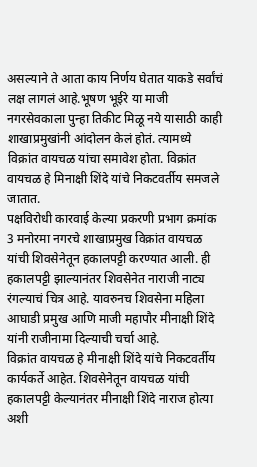असल्याने ते आता काय निर्णय घेतात याकडे सर्वांचं लक्ष लागलं आहे.भूषण भूईरे या माजी नगरसेवकाला पुन्हा तिकीट मिळू नये यासाठी काही शाखाप्रमुखांनी आंदोलन केलं होतं. त्यामध्ये विक्रांत वायचळ यांचा समावेश होता. विक्रांत वायचळ हे मिनाक्षी शिंदे यांचे निकटवर्तीय समजले जातात.
पक्षविरोधी कारवाई केल्या प्रकरणी प्रभाग क्रमांक 3 मनोरमा नगरचे शाखाप्रमुख विक्रांत वायचळ यांची शिवसेनेतून हकालपट्टी करण्यात आली. ही हकालपट्टी झाल्यानंतर शिवसेनेत नाराजी नाट्य रंगल्याचं चित्र आहे. यावरुनच शिवसेना महिला आघाडी प्रमुख आणि माजी महापौर मीनाक्षी शिंदे यांनी राजीनामा दिल्याची चर्चा आहे.
विक्रांत वायचळ हे मीनाक्षी शिंदे यांचे निकटवर्तीय कार्यकर्ते आहेत. शिवसेनेतून वायचळ यांची हकालपट्टी केल्यानंतर मीनाक्षी शिंदे नाराज होत्या अशी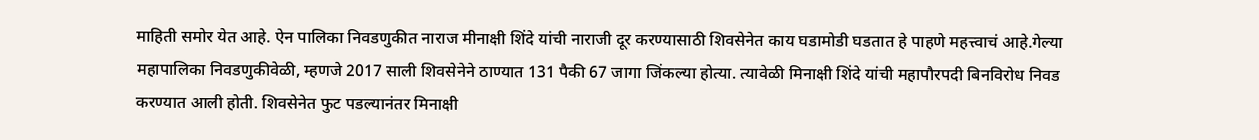माहिती समोर येत आहे. ऐन पालिका निवडणुकीत नाराज मीनाक्षी शिंदे यांची नाराजी दूर करण्यासाठी शिवसेनेत काय घडामोडी घडतात हे पाहणे महत्त्वाचं आहे.गेल्या महापालिका निवडणुकीवेळी, म्हणजे 2017 साली शिवसेनेने ठाण्यात 131 पैकी 67 जागा जिंकल्या होत्या. त्यावेळी मिनाक्षी शिंदे यांची महापौरपदी बिनविरोध निवड करण्यात आली होती. शिवसेनेत फुट पडल्यानंतर मिनाक्षी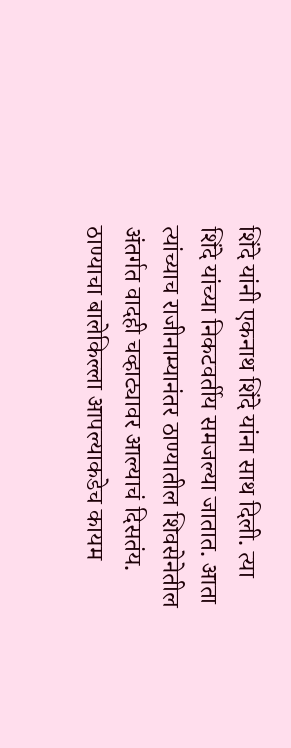शिंदे यांनी एकनाथ शिंदे यांना साथ दिली. त्या शिंदे यांच्या निकटवर्तीय समजल्या जातात. आता त्यांच्याच राजीनाम्यानंतर ठाण्यातील शिवसेनेतील अंतर्गत वादही चव्हाट्यावर आल्याचं दिसतंय.
ठाण्याचा बालेकिल्ला आपल्याकडेच कायम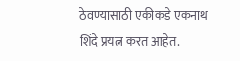ठेवण्यासाठी एकीकडे एकनाथ शिंदे प्रयत्न करत आहेत.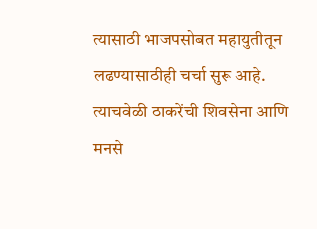त्यासाठी भाजपसोबत महायुतीतून लढण्यासाठीही चर्चा सुरू आहे. त्याचवेळी ठाकरेंची शिवसेना आणि मनसे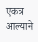एकत्र आल्याने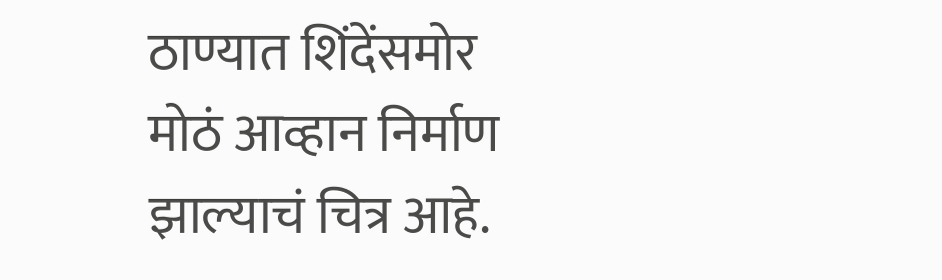ठाण्यात शिंदेंसमोर मोठं आव्हान निर्माण झाल्याचं चित्र आहे.